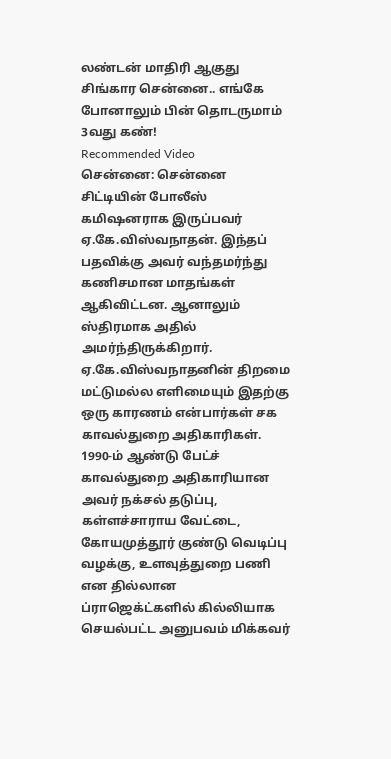லண்டன் மாதிரி ஆகுது சிங்கார சென்னை.. எங்கே போனாலும் பின் தொடருமாம் 3வது கண்!
Recommended Video
சென்னை: சென்னை சிட்டியின் போலீஸ் கமிஷனராக இருப்பவர் ஏ.கே.விஸ்வநாதன். இந்தப் பதவிக்கு அவர் வந்தமர்ந்து கணிசமான மாதங்கள் ஆகிவிட்டன. ஆனாலும் ஸ்திரமாக அதில் அமர்ந்திருக்கிறார். ஏ.கே.விஸ்வநாதனின் திறமை மட்டுமல்ல எளிமையும் இதற்கு ஒரு காரணம் என்பார்கள் சக காவல்துறை அதிகாரிகள்.
1990-ம் ஆண்டு பேட்ச் காவல்துறை அதிகாரியான அவர் நக்சல் தடுப்பு, கள்ளச்சாராய வேட்டை, கோயமுத்தூர் குண்டு வெடிப்பு வழக்கு, உளவுத்துறை பணி என தில்லான ப்ராஜெக்ட்களில் கில்லியாக செயல்பட்ட அனுபவம் மிக்கவர்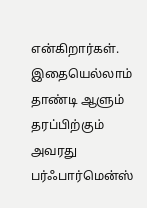என்கிறார்கள்.
இதையெல்லாம் தாண்டி ஆளும் தரப்பிற்கும் அவரது பர்ஃபார்மென்ஸ்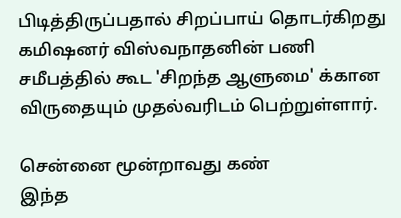பிடித்திருப்பதால் சிறப்பாய் தொடர்கிறது கமிஷனர் விஸ்வநாதனின் பணி சமீபத்தில் கூட 'சிறந்த ஆளுமை' க்கான விருதையும் முதல்வரிடம் பெற்றுள்ளார்.

சென்னை மூன்றாவது கண்
இந்த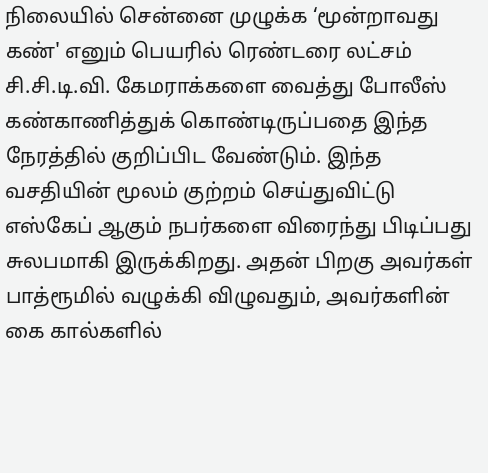நிலையில் சென்னை முழுக்க ‘மூன்றாவது கண்' எனும் பெயரில் ரெண்டரை லட்சம் சி.சி.டி.வி. கேமராக்களை வைத்து போலீஸ் கண்காணித்துக் கொண்டிருப்பதை இந்த நேரத்தில் குறிப்பிட வேண்டும். இந்த வசதியின் மூலம் குற்றம் செய்துவிட்டு எஸ்கேப் ஆகும் நபர்களை விரைந்து பிடிப்பது சுலபமாகி இருக்கிறது. அதன் பிறகு அவர்கள் பாத்ரூமில் வழுக்கி விழுவதும், அவர்களின் கை கால்களில்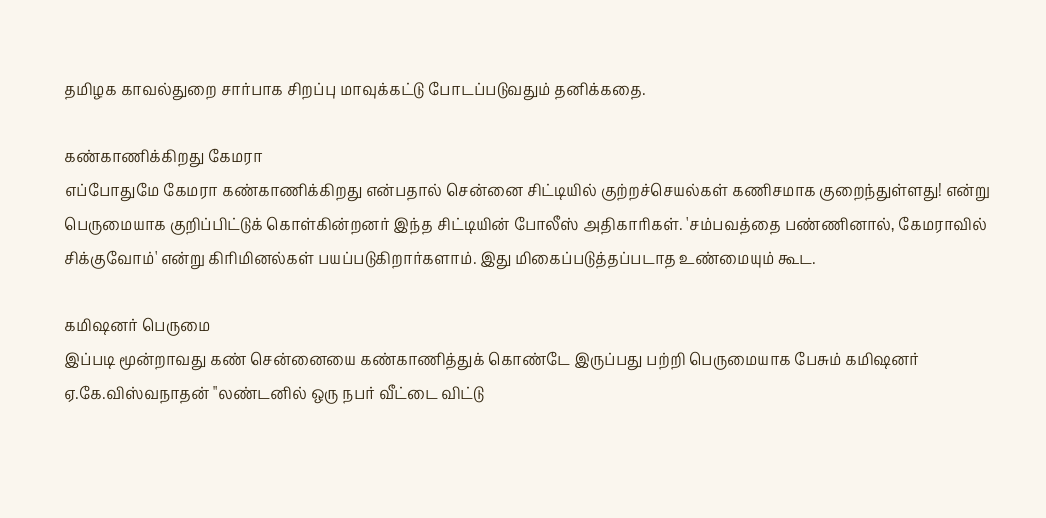தமிழக காவல்துறை சார்பாக சிறப்பு மாவுக்கட்டு போடப்படுவதும் தனிக்கதை.

கண்காணிக்கிறது கேமரா
எப்போதுமே கேமரா கண்காணிக்கிறது என்பதால் சென்னை சிட்டியில் குற்றச்செயல்கள் கணிசமாக குறைந்துள்ளது! என்று பெருமையாக குறிப்பிட்டுக் கொள்கின்றனர் இந்த சிட்டியின் போலீஸ் அதிகாரிகள். 'சம்பவத்தை பண்ணினால், கேமராவில் சிக்குவோம்' என்று கிரிமினல்கள் பயப்படுகிறார்களாம். இது மிகைப்படுத்தப்படாத உண்மையும் கூட.

கமிஷனர் பெருமை
இப்படி மூன்றாவது கண் சென்னையை கண்காணித்துக் கொண்டே இருப்பது பற்றி பெருமையாக பேசும் கமிஷனர் ஏ.கே.விஸ்வநாதன் "லண்டனில் ஒரு நபர் வீட்டை விட்டு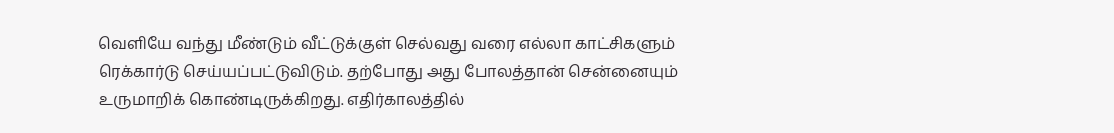வெளியே வந்து மீண்டும் வீட்டுக்குள் செல்வது வரை எல்லா காட்சிகளும் ரெக்கார்டு செய்யப்பட்டுவிடும். தற்போது அது போலத்தான் சென்னையும் உருமாறிக் கொண்டிருக்கிறது. எதிர்காலத்தில்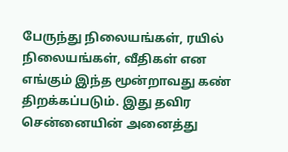பேருந்து நிலையங்கள், ரயில் நிலையங்கள், வீதிகள் என எங்கும் இந்த மூன்றாவது கண் திறக்கப்படும். இது தவிர சென்னையின் அனைத்து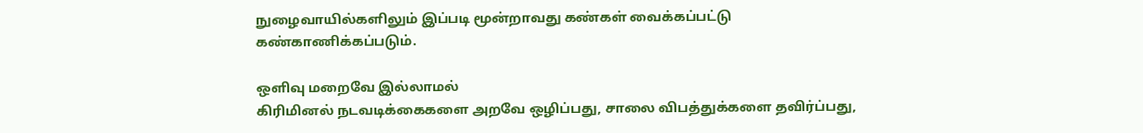நுழைவாயில்களிலும் இப்படி மூன்றாவது கண்கள் வைக்கப்பட்டு கண்காணிக்கப்படும்.

ஒளிவு மறைவே இல்லாமல்
கிரிமினல் நடவடிக்கைகளை அறவே ஒழிப்பது, சாலை விபத்துக்களை தவிர்ப்பது,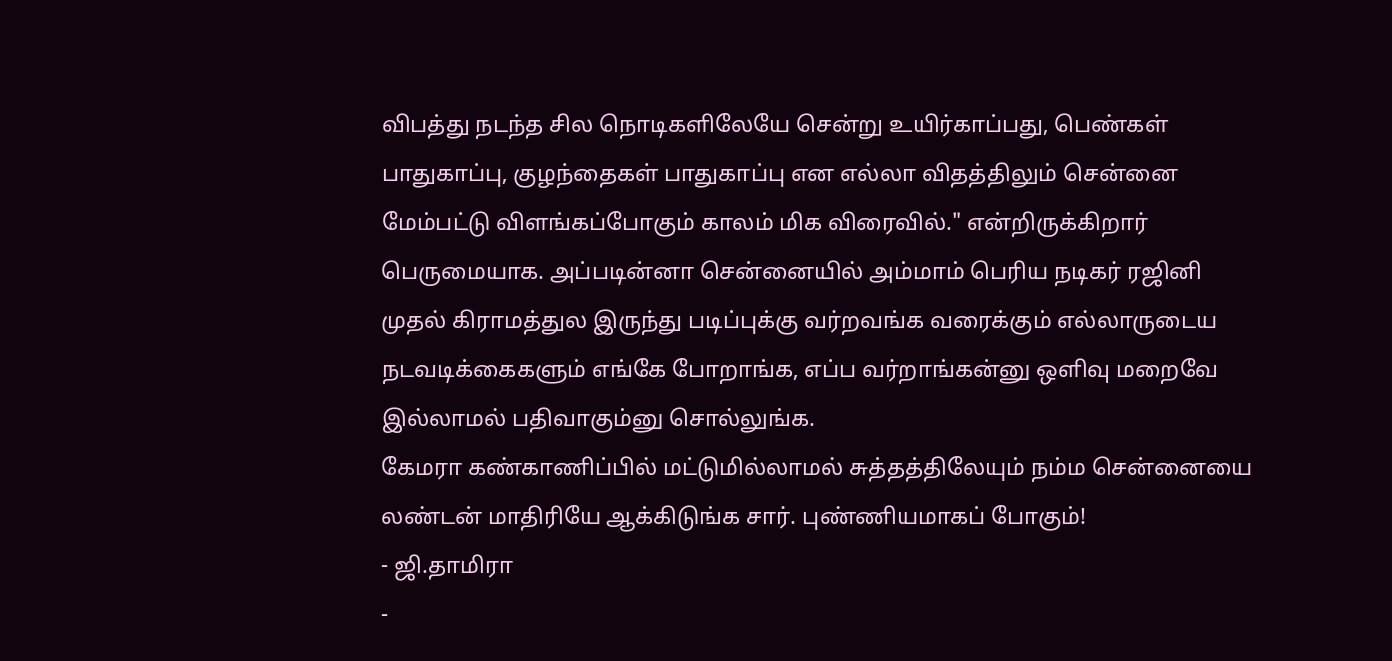விபத்து நடந்த சில நொடிகளிலேயே சென்று உயிர்காப்பது, பெண்கள் பாதுகாப்பு, குழந்தைகள் பாதுகாப்பு என எல்லா விதத்திலும் சென்னை மேம்பட்டு விளங்கப்போகும் காலம் மிக விரைவில்." என்றிருக்கிறார் பெருமையாக. அப்படின்னா சென்னையில் அம்மாம் பெரிய நடிகர் ரஜினி முதல் கிராமத்துல இருந்து படிப்புக்கு வர்றவங்க வரைக்கும் எல்லாருடைய நடவடிக்கைகளும் எங்கே போறாங்க, எப்ப வர்றாங்கன்னு ஒளிவு மறைவே இல்லாமல் பதிவாகும்னு சொல்லுங்க.
கேமரா கண்காணிப்பில் மட்டுமில்லாமல் சுத்தத்திலேயும் நம்ம சென்னையை லண்டன் மாதிரியே ஆக்கிடுங்க சார். புண்ணியமாகப் போகும்!
- ஜி.தாமிரா
-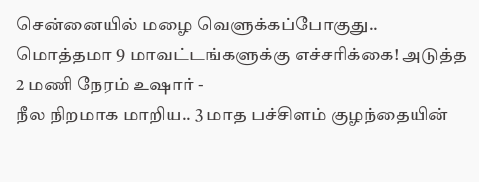சென்னையில் மழை வெளுக்கப்போகுது.. மொத்தமா 9 மாவட்டங்களுக்கு எச்சரிக்கை! அடுத்த 2 மணி நேரம் உஷார் -
நீல நிறமாக மாறிய.. 3 மாத பச்சிளம் குழந்தையின்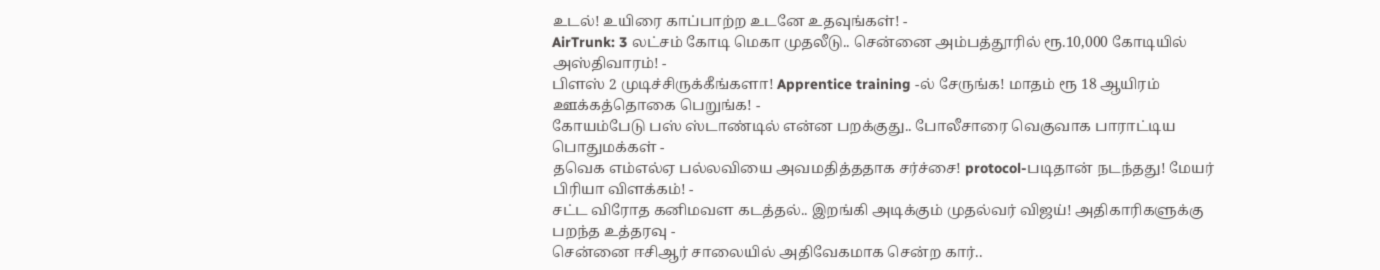உடல்! உயிரை காப்பாற்ற உடனே உதவுங்கள்! -
AirTrunk: 3 லட்சம் கோடி மெகா முதலீடு.. சென்னை அம்பத்தூரில் ரூ.10,000 கோடியில் அஸ்திவாரம்! -
பிளஸ் 2 முடிச்சிருக்கீங்களா! Apprentice training -ல் சேருங்க! மாதம் ரூ 18 ஆயிரம் ஊக்கத்தொகை பெறுங்க! -
கோயம்பேடு பஸ் ஸ்டாண்டில் என்ன பறக்குது.. போலீசாரை வெகுவாக பாராட்டிய பொதுமக்கள் -
தவெக எம்எல்ஏ பல்லவியை அவமதித்ததாக சர்ச்சை! protocol-படிதான் நடந்தது! மேயர் பிரியா விளக்கம்! -
சட்ட விரோத கனிமவள கடத்தல்.. இறங்கி அடிக்கும் முதல்வர் விஜய்! அதிகாரிகளுக்கு பறந்த உத்தரவு -
சென்னை ஈசிஆர் சாலையில் அதிவேகமாக சென்ற கார்..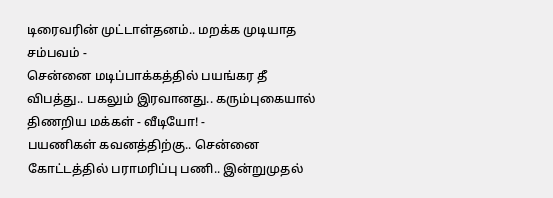டிரைவரின் முட்டாள்தனம்.. மறக்க முடியாத சம்பவம் -
சென்னை மடிப்பாக்கத்தில் பயங்கர தீ விபத்து.. பகலும் இரவானது.. கரும்புகையால் திணறிய மக்கள் - வீடியோ! -
பயணிகள் கவனத்திற்கு.. சென்னை கோட்டத்தில் பராமரிப்பு பணி.. இன்றுமுதல்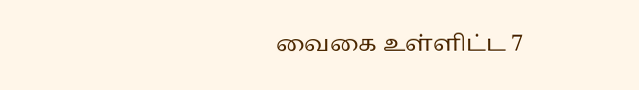வைகை உள்ளிட்ட 7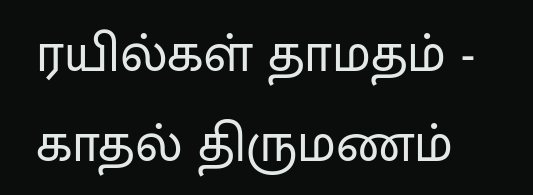ரயில்கள் தாமதம் -
காதல் திருமணம்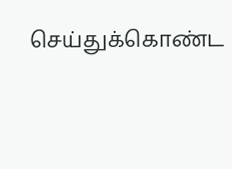செய்துக்கொண்ட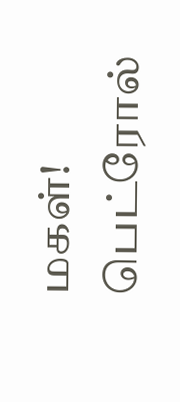மகள்! பெட்ரோல்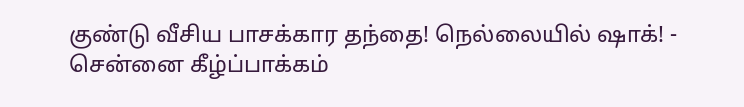குண்டு வீசிய பாசக்கார தந்தை! நெல்லையில் ஷாக்! -
சென்னை கீழ்ப்பாக்கம்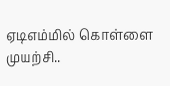ஏடிஎம்மில் கொள்ளை முயற்சி..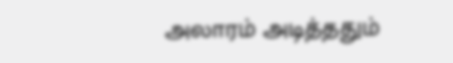அலாரம் அடித்ததும்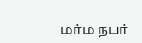மர்ம நபர்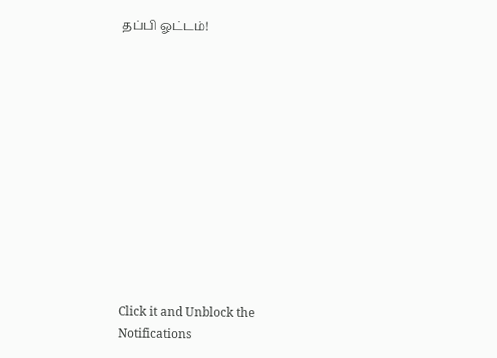தப்பி ஓட்டம்!












Click it and Unblock the Notifications